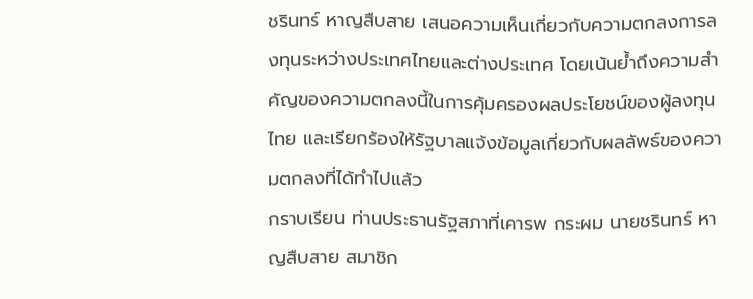ชรินทร์ หาญสืบสาย เสนอความเห็นเกี่ยวกับความตกลงการลงทุนระหว่างประเทศไทยและต่างประเทศ โดยเน้นย้ำถึงความสำคัญของความตกลงนี้ในการคุ้มครองผลประโยชน์ของผู้ลงทุนไทย และเรียกร้องให้รัฐบาลแจ้งข้อมูลเกี่ยวกับผลลัพธ์ของความตกลงที่ได้ทำไปแล้ว
กราบเรียน ท่านประธานรัฐสภาที่เคารพ กระผม นายชรินทร์ หาญสืบสาย สมาชิก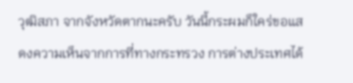วุฒิสภา จากจังหวัดตากนะครับ วันนี้กระผมก็ใคร่ขอแสดงความเห็นจากการที่ทางกระทรวง การต่างประเทศได้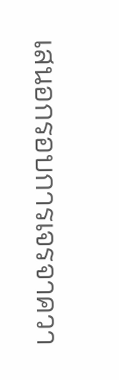เสนอกรอบการเจรจาควา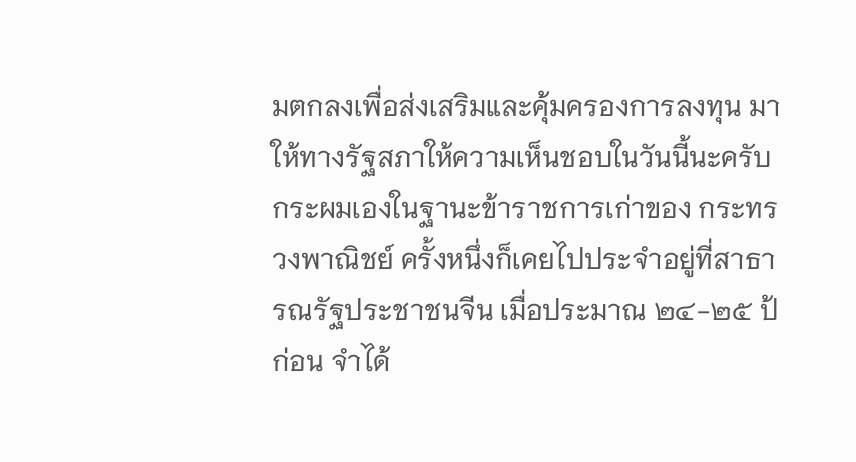มตกลงเพื่อส่งเสริมและคุ้มครองการลงทุน มาให้ทางรัฐสภาให้ความเห็นชอบในวันนี้นะครับ กระผมเองในฐานะข้าราชการเก่าของ กระทรวงพาณิชย์ ครั้งหนึ่งก็เคยไปประจําอยู่ที่สาธารณรัฐประชาชนจีน เมื่อประมาณ ๒๔-๒๕ ป้ก่อน จําได้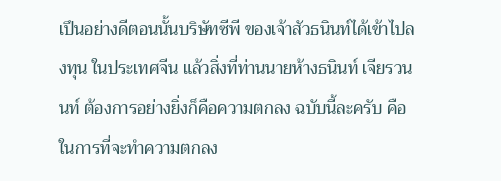เปึนอย่างดีตอนนั้นบริษัทซีพี ของเจ้าสัวธนินท์ได้เข้าไปลงทุน ในประเทศจีน แล้วสิ่งที่ท่านนายห้างธนินท์ เจียรวนนท์ ต้องการอย่างยิ่งก็คือความตกลง ฉบับนี้ละครับ คือในการที่จะทําความตกลง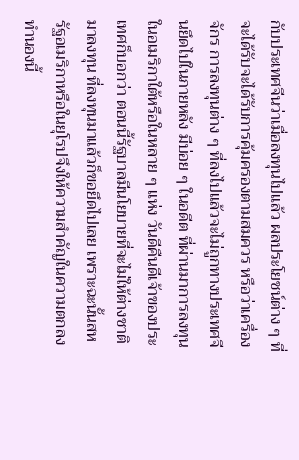กับประเทศจีนว่าเมื่อลงทุนไปแล้ว ผลประโยชน์ต่าง ๆ ที่จะได้รับจะได้รับการคุ้มครองตามสมควร หรือว่าเครื่องจักร การลงทุนต่าง ๆ ที่ลงไปแล้วจะไม่ถูกทางประเทศจีนยึดไปในภายหลัง มีบ่อย ๆ ในอดีต ที่ผ่านมาการลงทุนในอเมริกาใต้หรือในหลาย ๆ แห่ง วันดีคืนดีเจ้าของประเทศก็บอกว่า ตอนนี้รัฐบาลมีนโยบายที่จะไม่ให้ต่างชาติมาลงทุน ที่ลงทุนมาแล้วก็ขอยึดไปเลย เพราะฉะนั้นสหรัฐอเมริกาหรือในยุโรปจึงให้ความสําคัญในความตกลงทํานองนี้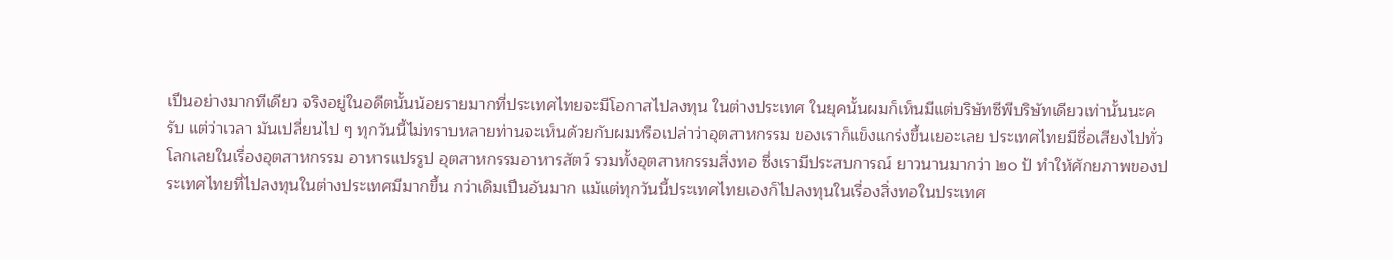เปึนอย่างมากทีเดียว จริงอยู่ในอดีตนั้นน้อยรายมากที่ประเทศไทยจะมีโอกาสไปลงทุน ในต่างประเทศ ในยุคนั้นผมก็เห็นมีแต่บริษัทซีพีบริษัทเดียวเท่านั้นนะครับ แต่ว่าเวลา มันเปลี่ยนไป ๆ ทุกวันนี้ไม่ทราบหลายท่านจะเห็นด้วยกับผมหรือเปล่าว่าอุตสาหกรรม ของเราก็แข็งแกร่งขึ้นเยอะเลย ประเทศไทยมีชื่อเสียงไปทั่วโลกเลยในเรื่องอุตสาหกรรม อาหารแปรรูป อุตสาหกรรมอาหารสัตว์ รวมทั้งอุตสาหกรรมสิ่งทอ ซึ่งเรามีประสบการณ์ ยาวนานมากว่า ๒๐ ป้ ทําให้ศักยภาพของประเทศไทยที่ไปลงทุนในต่างประเทศมีมากขึ้น กว่าเดิมเปึนอันมาก แม้แต่ทุกวันนี้ประเทศไทยเองก็ไปลงทุนในเรื่องสิ่งทอในประเทศ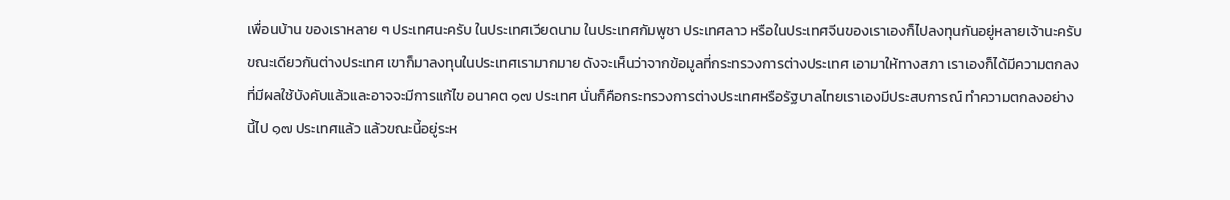เพื่อนบ้าน ของเราหลาย ๆ ประเทศนะครับ ในประเทศเวียดนาม ในประเทศกัมพูชา ประเทศลาว หรือในประเทศจีนของเราเองก็ไปลงทุนกันอยู่หลายเจ้านะครับ ขณะเดียวกันต่างประเทศ เขาก็มาลงทุนในประเทศเรามากมาย ดังจะเห็นว่าจากข้อมูลที่กระทรวงการต่างประเทศ เอามาให้ทางสภา เราเองก็ได้มีความตกลงที่มีผลใช้บังคับแล้วและอาจจะมีการแก้ไข อนาคต ๑๗ ประเทศ นั่นก็คือกระทรวงการต่างประเทศหรือรัฐบาลไทยเราเองมีประสบการณ์ ทําความตกลงอย่างนี้ไป ๑๗ ประเทศแล้ว แล้วขณะนี้อยู่ระห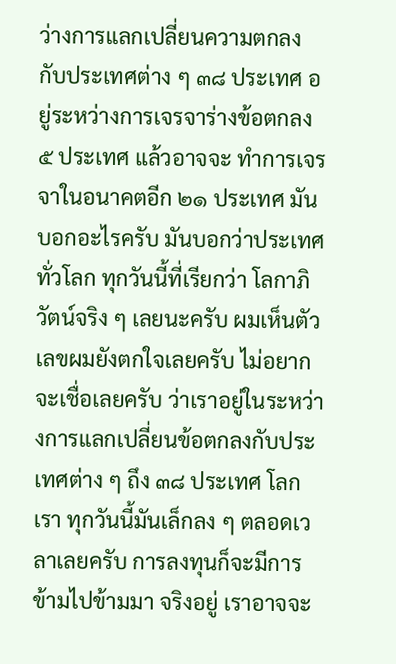ว่างการแลกเปลี่ยนความตกลง กับประเทศต่าง ๆ ๓๘ ประเทศ อยู่ระหว่างการเจรจาร่างข้อตกลง ๕ ประเทศ แล้วอาจจะ ทําการเจรจาในอนาคตอีก ๒๑ ประเทศ มันบอกอะไรครับ มันบอกว่าประเทศทั่วโลก ทุกวันนี้ที่เรียกว่า โลกาภิวัตน์จริง ๆ เลยนะครับ ผมเห็นตัวเลขผมยังตกใจเลยครับ ไม่อยากจะเชื่อเลยครับ ว่าเราอยู่ในระหว่างการแลกเปลี่ยนข้อตกลงกับประเทศต่าง ๆ ถึง ๓๘ ประเทศ โลกเรา ทุกวันนี้มันเล็กลง ๆ ตลอดเวลาเลยครับ การลงทุนก็จะมีการข้ามไปข้ามมา จริงอยู่ เราอาจจะ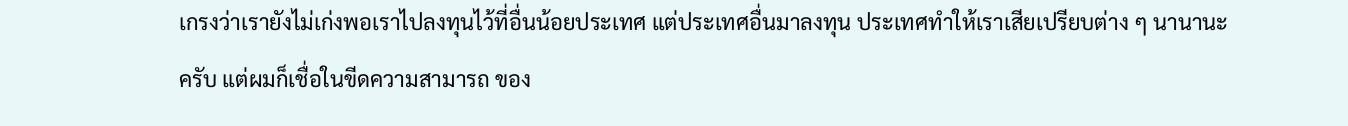เกรงว่าเรายังไม่เก่งพอเราไปลงทุนไว้ที่อื่นน้อยประเทศ แต่ประเทศอื่นมาลงทุน ประเทศทําให้เราเสียเปรียบต่าง ๆ นานานะครับ แต่ผมก็เชื่อในขีดความสามารถ ของ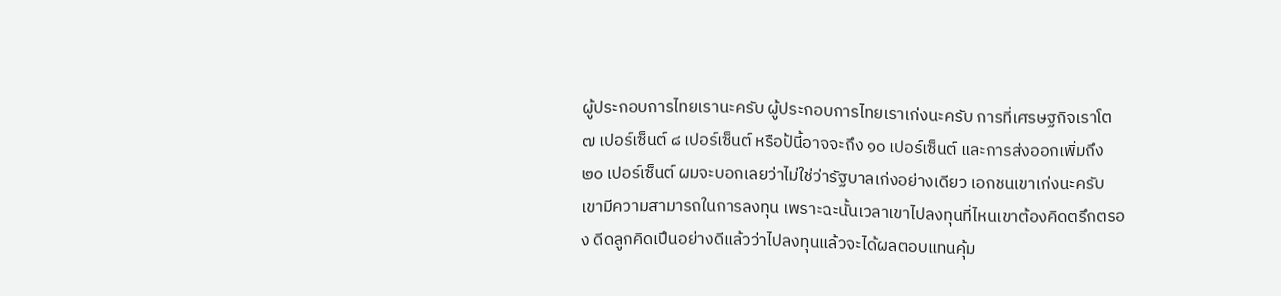ผู้ประกอบการไทยเรานะครับ ผู้ประกอบการไทยเราเก่งนะครับ การที่เศรษฐกิจเราโต ๗ เปอร์เซ็นต์ ๘ เปอร์เซ็นต์ หรือป้นี้อาจจะถึง ๑๐ เปอร์เซ็นต์ และการส่งออกเพิ่มถึง ๒๐ เปอร์เซ็นต์ ผมจะบอกเลยว่าไม่ใช่ว่ารัฐบาลเก่งอย่างเดียว เอกชนเขาเก่งนะครับ เขามีความสามารถในการลงทุน เพราะฉะนั้นเวลาเขาไปลงทุนที่ไหนเขาต้องคิดตรึกตรอง ดีดลูกคิดเปึนอย่างดีแล้วว่าไปลงทุนแล้วจะได้ผลตอบแทนคุ้ม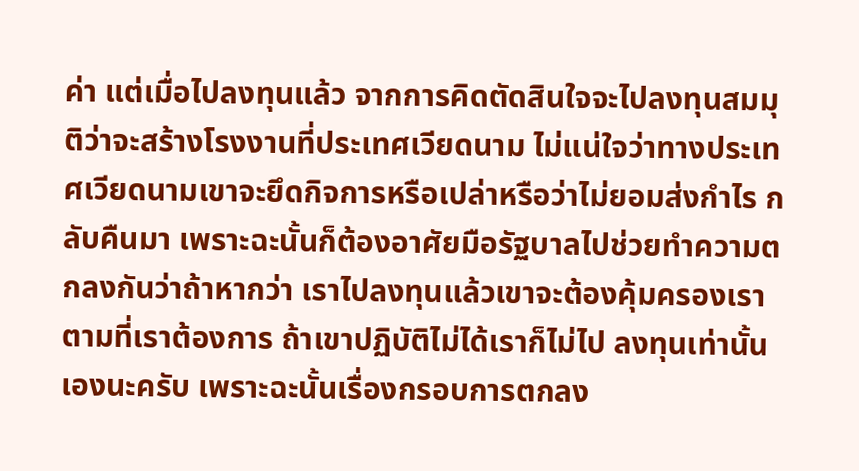ค่า แต่เมื่อไปลงทุนแล้ว จากการคิดตัดสินใจจะไปลงทุนสมมุติว่าจะสร้างโรงงานที่ประเทศเวียดนาม ไม่แน่ใจว่าทางประเทศเวียดนามเขาจะยึดกิจการหรือเปล่าหรือว่าไม่ยอมส่งกําไร กลับคืนมา เพราะฉะนั้นก็ต้องอาศัยมือรัฐบาลไปช่วยทําความตกลงกันว่าถ้าหากว่า เราไปลงทุนแล้วเขาจะต้องคุ้มครองเราตามที่เราต้องการ ถ้าเขาปฏิบัติไม่ได้เราก็ไม่ไป ลงทุนเท่านั้นเองนะครับ เพราะฉะนั้นเรื่องกรอบการตกลง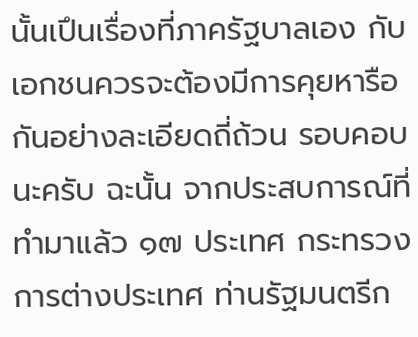นั้นเปึนเรื่องที่ภาครัฐบาลเอง กับเอกชนควรจะต้องมีการคุยหารือกันอย่างละเอียดถี่ถ้วน รอบคอบนะครับ ฉะนั้น จากประสบการณ์ที่ทํามาแล้ว ๑๗ ประเทศ กระทรวงการต่างประเทศ ท่านรัฐมนตรีก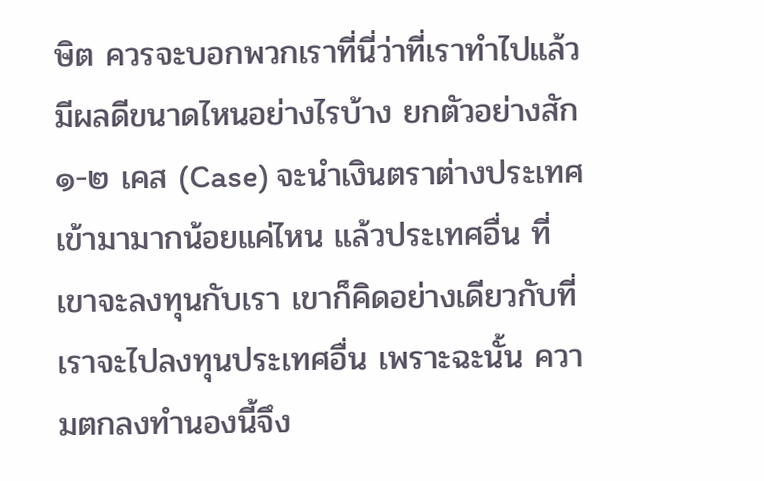ษิต ควรจะบอกพวกเราที่นี่ว่าที่เราทําไปแล้วมีผลดีขนาดไหนอย่างไรบ้าง ยกตัวอย่างสัก ๑-๒ เคส (Case) จะนําเงินตราต่างประเทศเข้ามามากน้อยแค่ไหน แล้วประเทศอื่น ที่เขาจะลงทุนกับเรา เขาก็คิดอย่างเดียวกับที่เราจะไปลงทุนประเทศอื่น เพราะฉะนั้น ความตกลงทํานองนี้จึง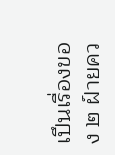เปึนเรื่องของ ๒ ฝ์ายคว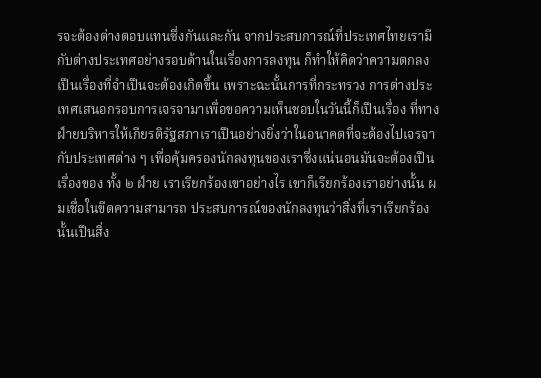รจะต้องต่างตอบแทนซึ่งกันและกัน จากประสบการณ์ที่ประเทศไทยเรามีกับต่างประเทศอย่างรอบด้านในเรื่องการลงทุน ก็ทําให้คิดว่าความตกลงเปึนเรื่องที่จําเปึนจะต้องเกิดขึ้น เพราะฉะนั้นการที่กระทรวง การต่างประเทศเสนอกรอบการเจรจามาเพื่อขอความเห็นชอบในวันนี้ก็เปึนเรื่อง ที่ทางฝ์ายบริหารให้เกียรติรัฐสภาเราเปึนอย่างยิ่งว่าในอนาคตที่จะต้องไปเจรจา กับประเทศต่าง ๆ เพื่อคุ้มครองนักลงทุนของเราซึ่งแน่นอนมันจะต้องเปึนเรื่องของ ทั้ง ๒ ฝ์าย เราเรียกร้องเขาอย่างไร เขาก็เรียกร้องเราอย่างนั้น ผมเชื่อในขีดความสามารถ ประสบการณ์ของนักลงทุนว่าสิ่งที่เราเรียกร้องนั้นเปึนสิ่ง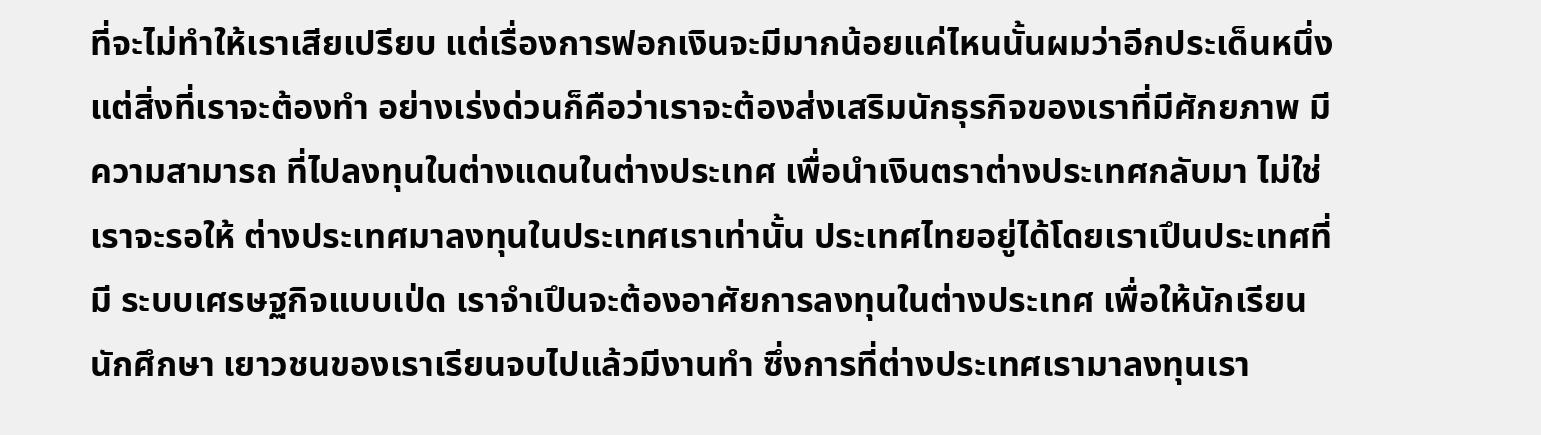ที่จะไม่ทําให้เราเสียเปรียบ แต่เรื่องการฟอกเงินจะมีมากน้อยแค่ไหนนั้นผมว่าอีกประเด็นหนึ่ง แต่สิ่งที่เราจะต้องทํา อย่างเร่งด่วนก็คือว่าเราจะต้องส่งเสริมนักธุรกิจของเราที่มีศักยภาพ มีความสามารถ ที่ไปลงทุนในต่างแดนในต่างประเทศ เพื่อนําเงินตราต่างประเทศกลับมา ไม่ใช่เราจะรอให้ ต่างประเทศมาลงทุนในประเทศเราเท่านั้น ประเทศไทยอยู่ได้โดยเราเปึนประเทศที่มี ระบบเศรษฐกิจแบบเป่ด เราจําเปึนจะต้องอาศัยการลงทุนในต่างประเทศ เพื่อให้นักเรียน นักศึกษา เยาวชนของเราเรียนจบไปแล้วมีงานทํา ซึ่งการที่ต่างประเทศเรามาลงทุนเรา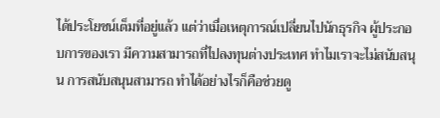ได้ประโยชน์เต็มที่อยู่แล้ว แต่ว่าเมื่อเหตุการณ์เปลี่ยนไปนักธุรกิจ ผู้ประกอบการของเรา มีความสามารถที่ไปลงทุนต่างประเทศ ทําไมเราจะไม่สนับสนุน การสนับสนุนสามารถ ทําได้อย่างไรก็คือช่วยดู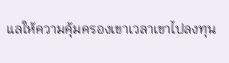แลให้ความคุ้มครองเขาเวลาเขาไปลงทุน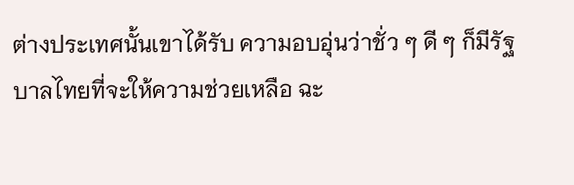ต่างประเทศนั้นเขาได้รับ ความอบอุ่นว่าชั่ว ๆ ดี ๆ ก็มีรัฐบาลไทยที่จะให้ความช่วยเหลือ ฉะ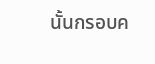นั้นกรอบค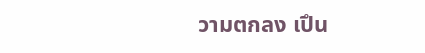วามตกลง เปึน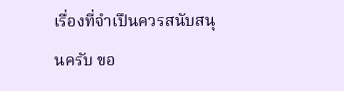เรื่องที่จําเปึนควรสนับสนุนครับ ขอ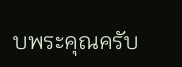บพระคุณครับ